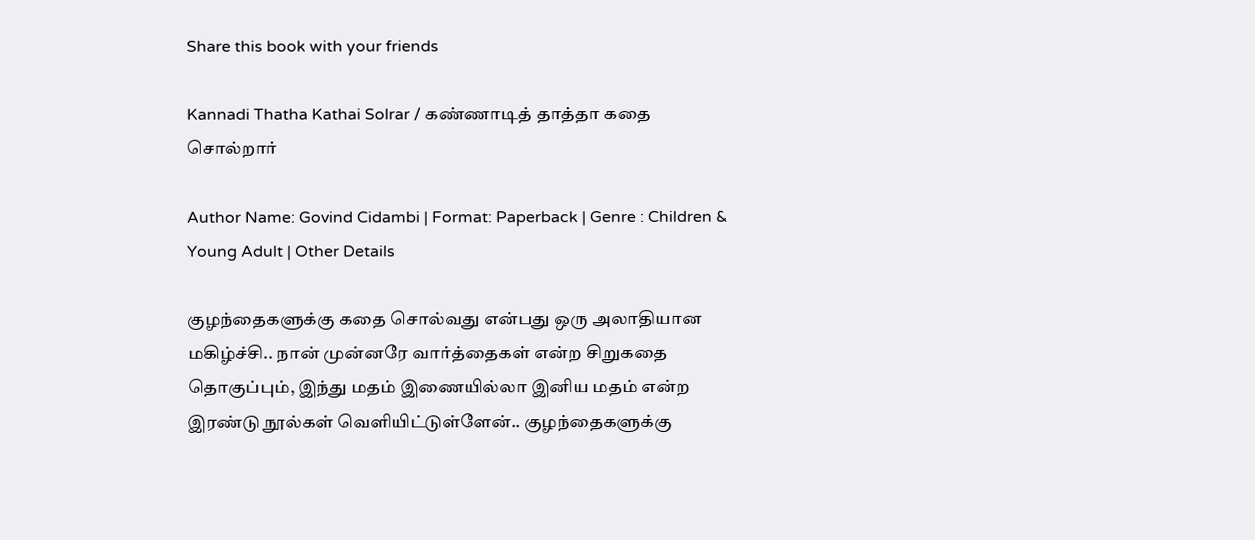Share this book with your friends

Kannadi Thatha Kathai Solrar / கண்ணாடித் தாத்தா கதை சொல்றார்

Author Name: Govind Cidambi | Format: Paperback | Genre : Children & Young Adult | Other Details

குழந்தைகளுக்கு கதை சொல்வது என்பது ஒரு அலாதியான மகிழ்ச்சி.. நான் முன்னரே வார்த்தைகள் என்ற சிறுகதை தொகுப்பும், இந்து மதம் இணையில்லா இனிய மதம் என்ற இரண்டு நூல்கள் வெளியிட்டுள்ளேன்.. குழந்தைகளுக்கு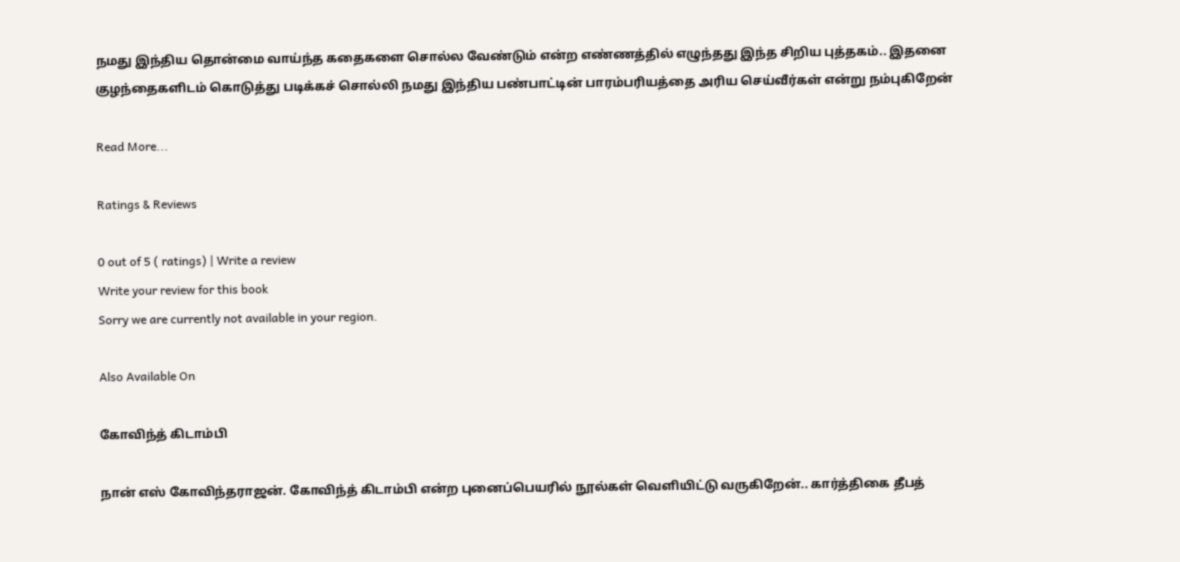நமது இந்திய தொன்மை வாய்ந்த கதைகளை சொல்ல வேண்டும் என்ற எண்ணத்தில் எழுந்தது இந்த சிறிய புத்தகம்.. இதனை குழந்தைகளிடம் கொடுத்து படிக்கச் சொல்லி நமது இந்திய பண்பாட்டின் பாரம்பரியத்தை அரிய செய்வீர்கள் என்று நம்புகிறேன்

Read More...

Ratings & Reviews

0 out of 5 ( ratings) | Write a review
Write your review for this book
Sorry we are currently not available in your region.

Also Available On

கோவிந்த் கிடாம்பி

நான் எஸ் கோவிந்தராஜன். கோவிந்த் கிடாம்பி என்ற புனைப்பெயரில் நூல்கள் வெளியிட்டு வருகிறேன்.. கார்த்திகை தீபத்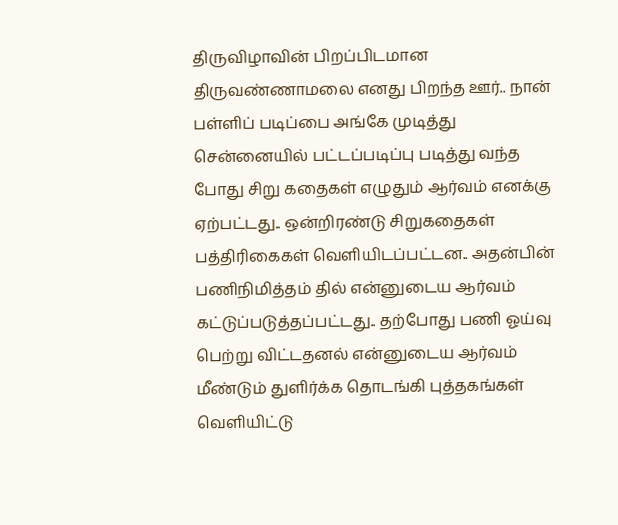திருவிழாவின் பிறப்பிடமான திருவண்ணாமலை எனது பிறந்த ஊர்.. நான் பள்ளிப் படிப்பை அங்கே முடித்து சென்னையில் பட்டப்படிப்பு படித்து வந்த போது சிறு கதைகள் எழுதும் ஆர்வம் எனக்கு ஏற்பட்டது.. ஒன்றிரண்டு சிறுகதைகள் பத்திரிகைகள் வெளியிடப்பட்டன.. அதன்பின் பணிநிமித்தம் தில் என்னுடைய ஆர்வம் கட்டுப்படுத்தப்பட்டது.. தற்போது பணி ஓய்வு பெற்று விட்டதனல் என்னுடைய ஆர்வம் மீண்டும் துளிர்க்க தொடங்கி புத்தகங்கள் வெளியிட்டு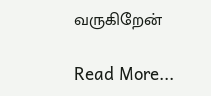வருகிறேன்

Read More...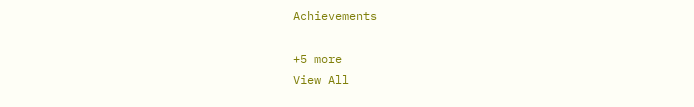Achievements

+5 more
View All